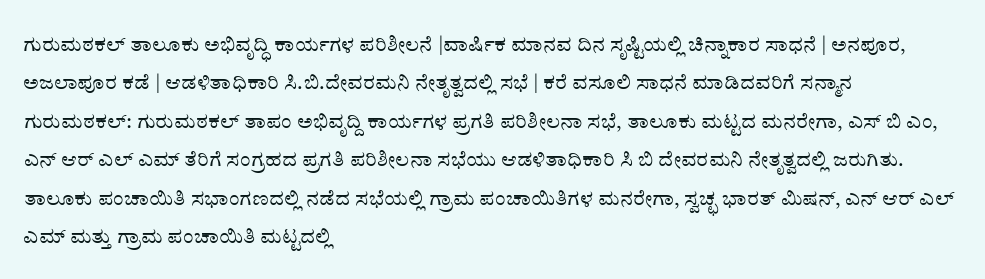ಗುರುಮಠಕಲ್ ತಾಲೂಕು ಅಭಿವೃದ್ಧಿ ಕಾರ್ಯಗಳ ಪರಿಶೀಲನೆ |ವಾರ್ಷಿಕ ಮಾನವ ದಿನ ಸೃಷ್ಟಿಯಲ್ಲಿ ಚಿನ್ನಾಕಾರ ಸಾಧನೆ | ಅನಪೂರ, ಅಜಲಾಪೂರ ಕಡೆ | ಆಡಳಿತಾಧಿಕಾರಿ ಸಿ.ಬಿ.ದೇವರಮನಿ ನೇತೃತ್ವದಲ್ಲಿ ಸಭೆ | ಕರೆ ವಸೂಲಿ ಸಾಧನೆ ಮಾಡಿದವರಿಗೆ ಸನ್ಮಾನ
ಗುರುಮಠಕಲ್: ಗುರುಮಠಕಲ್ ತಾಪಂ ಅಭಿವೃದ್ದಿ ಕಾರ್ಯಗಳ ಪ್ರಗತಿ ಪರಿಶೀಲನಾ ಸಭೆ, ತಾಲೂಕು ಮಟ್ಟದ ಮನರೇಗಾ, ಎಸ್ ಬಿ ಎಂ, ಎನ್ ಆರ್ ಎಲ್ ಎಮ್ ತೆರಿಗೆ ಸಂಗ್ರಹದ ಪ್ರಗತಿ ಪರಿಶೀಲನಾ ಸಭೆಯು ಆಡಳಿತಾಧಿಕಾರಿ ಸಿ ಬಿ ದೇವರಮನಿ ನೇತೃತ್ವದಲ್ಲಿ ಜರುಗಿತು.
ತಾಲೂಕು ಪಂಚಾಯಿತಿ ಸಭಾಂಗಣದಲ್ಲಿ ನಡೆದ ಸಭೆಯಲ್ಲಿ ಗ್ರಾಮ ಪಂಚಾಯಿತಿಗಳ ಮನರೇಗಾ, ಸ್ವಚ್ಛ ಭಾರತ್ ಮಿಷನ್, ಎನ್ ಆರ್ ಎಲ್ ಎಮ್ ಮತ್ತು ಗ್ರಾಮ ಪಂಚಾಯಿತಿ ಮಟ್ಟದಲ್ಲಿ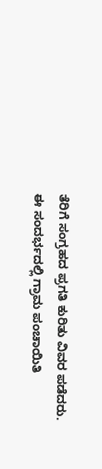ತೆರಿಗೆ ಸಂಗ್ರಹದ ಪ್ರಗತಿ ಕುರಿತು ವಿವರ ಪಡೆದರು.
ಈ ಸಂದರ್ಭದಲ್ಲಿ ಗ್ರಾಮ ಪಂಚಾಯಿತಿ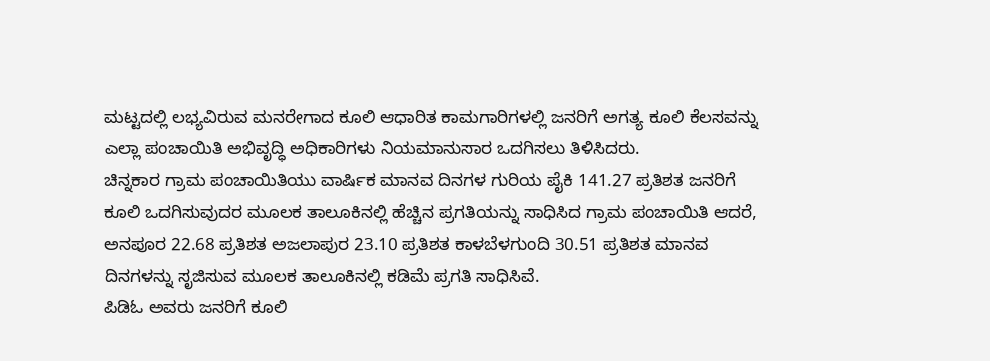ಮಟ್ಟದಲ್ಲಿ ಲಭ್ಯವಿರುವ ಮನರೇಗಾದ ಕೂಲಿ ಆಧಾರಿತ ಕಾಮಗಾರಿಗಳಲ್ಲಿ ಜನರಿಗೆ ಅಗತ್ಯ ಕೂಲಿ ಕೆಲಸವನ್ನು ಎಲ್ಲಾ ಪಂಚಾಯಿತಿ ಅಭಿವೃದ್ಧಿ ಅಧಿಕಾರಿಗಳು ನಿಯಮಾನುಸಾರ ಒದಗಿಸಲು ತಿಳಿಸಿದರು.
ಚಿನ್ನಕಾರ ಗ್ರಾಮ ಪಂಚಾಯಿತಿಯು ವಾರ್ಷಿಕ ಮಾನವ ದಿನಗಳ ಗುರಿಯ ಪೈಕಿ 141.27 ಪ್ರತಿಶತ ಜನರಿಗೆ ಕೂಲಿ ಒದಗಿಸುವುದರ ಮೂಲಕ ತಾಲೂಕಿನಲ್ಲಿ ಹೆಚ್ಚಿನ ಪ್ರಗತಿಯನ್ನು ಸಾಧಿಸಿದ ಗ್ರಾಮ ಪಂಚಾಯಿತಿ ಆದರೆ, ಅನಪೂರ 22.68 ಪ್ರತಿಶತ ಅಜಲಾಪುರ 23.10 ಪ್ರತಿಶತ ಕಾಳಬೆಳಗುಂದಿ 30.51 ಪ್ರತಿಶತ ಮಾನವ ದಿನಗಳನ್ನು ಸೃಜಿಸುವ ಮೂಲಕ ತಾಲೂಕಿನಲ್ಲಿ ಕಡಿಮೆ ಪ್ರಗತಿ ಸಾಧಿಸಿವೆ.
ಪಿಡಿಓ ಅವರು ಜನರಿಗೆ ಕೂಲಿ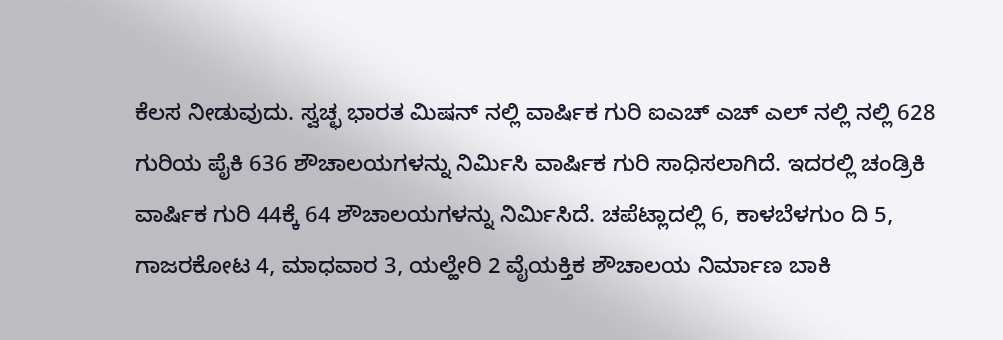ಕೆಲಸ ನೀಡುವುದು. ಸ್ವಚ್ಛ ಭಾರತ ಮಿಷನ್ ನಲ್ಲಿ ವಾರ್ಷಿಕ ಗುರಿ ಐಎಚ್ ಎಚ್ ಎಲ್ ನಲ್ಲಿ ನಲ್ಲಿ 628 ಗುರಿಯ ಪೈಕಿ 636 ಶೌಚಾಲಯಗಳನ್ನು ನಿರ್ಮಿಸಿ ವಾರ್ಷಿಕ ಗುರಿ ಸಾಧಿಸಲಾಗಿದೆ. ಇದರಲ್ಲಿ ಚಂಡ್ರಿಕಿ ವಾರ್ಷಿಕ ಗುರಿ 44ಕ್ಕೆ 64 ಶೌಚಾಲಯಗಳನ್ನು ನಿರ್ಮಿಸಿದೆ. ಚಪೆಟ್ಲಾದಲ್ಲಿ 6, ಕಾಳಬೆಳಗುಂ ದಿ 5, ಗಾಜರಕೋಟ 4, ಮಾಧವಾರ 3, ಯಲ್ಹೇರಿ 2 ವೈಯಕ್ತಿಕ ಶೌಚಾಲಯ ನಿರ್ಮಾಣ ಬಾಕಿ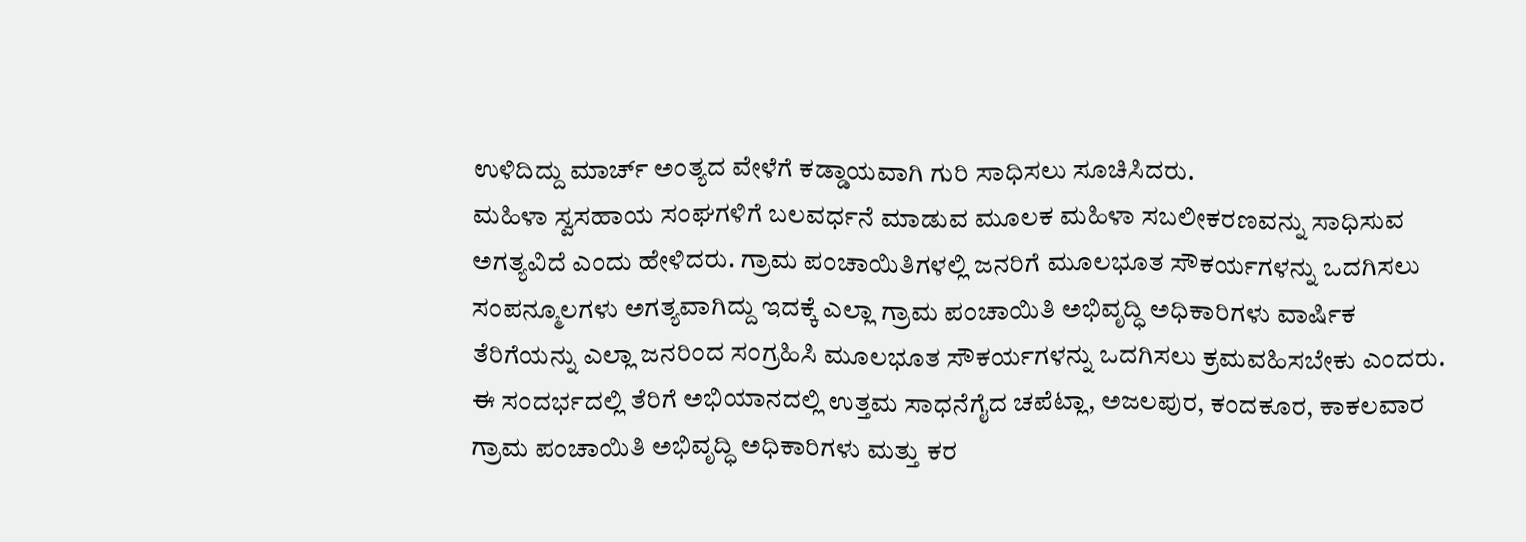ಉಳಿದಿದ್ದು ಮಾರ್ಚ್ ಅಂತ್ಯದ ವೇಳೆಗೆ ಕಡ್ಡಾಯವಾಗಿ ಗುರಿ ಸಾಧಿಸಲು ಸೂಚಿಸಿದರು.
ಮಹಿಳಾ ಸ್ವಸಹಾಯ ಸಂಘಗಳಿಗೆ ಬಲವರ್ಧನೆ ಮಾಡುವ ಮೂಲಕ ಮಹಿಳಾ ಸಬಲೀಕರಣವನ್ನು ಸಾಧಿಸುವ ಅಗತ್ಯವಿದೆ ಎಂದು ಹೇಳಿದರು. ಗ್ರಾಮ ಪಂಚಾಯಿತಿಗಳಲ್ಲಿ ಜನರಿಗೆ ಮೂಲಭೂತ ಸೌಕರ್ಯಗಳನ್ನು ಒದಗಿಸಲು ಸಂಪನ್ಮೂಲಗಳು ಅಗತ್ಯವಾಗಿದ್ದು ಇದಕ್ಕೆ ಎಲ್ಲಾ ಗ್ರಾಮ ಪಂಚಾಯಿತಿ ಅಭಿವೃದ್ಧಿ ಅಧಿಕಾರಿಗಳು ವಾರ್ಷಿಕ ತೆರಿಗೆಯನ್ನು ಎಲ್ಲಾ ಜನರಿಂದ ಸಂಗ್ರಹಿಸಿ ಮೂಲಭೂತ ಸೌಕರ್ಯಗಳನ್ನು ಒದಗಿಸಲು ಕ್ರಮವಹಿಸಬೇಕು ಎಂದರು.
ಈ ಸಂದರ್ಭದಲ್ಲಿ ತೆರಿಗೆ ಅಭಿಯಾನದಲ್ಲಿ ಉತ್ತಮ ಸಾಧನೆಗೈದ ಚಪೆಟ್ಲಾ, ಅಜಲಪುರ, ಕಂದಕೂರ, ಕಾಕಲವಾರ ಗ್ರಾಮ ಪಂಚಾಯಿತಿ ಅಭಿವೃದ್ಧಿ ಅಧಿಕಾರಿಗಳು ಮತ್ತು ಕರ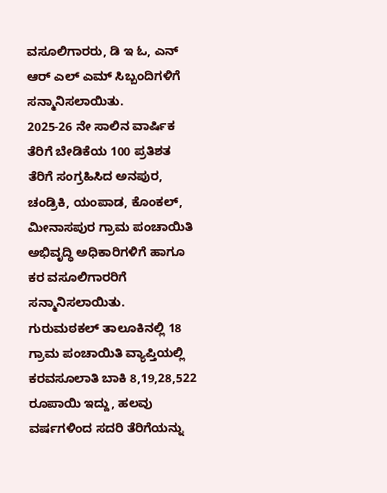ವಸೂಲಿಗಾರರು, ಡಿ ಇ ಓ, ಎನ್ ಆರ್ ಎಲ್ ಎಮ್ ಸಿಬ್ಬಂದಿಗಳಿಗೆ ಸನ್ಮಾನಿಸಲಾಯಿತು.
2025-26 ನೇ ಸಾಲಿನ ವಾರ್ಷಿಕ ತೆರಿಗೆ ಬೇಡಿಕೆಯ 100 ಪ್ರತಿಶತ ತೆರಿಗೆ ಸಂಗ್ರಹಿಸಿದ ಅನಪುರ, ಚಂಡ್ರಿಕಿ, ಯಂಪಾಡ, ಕೊಂಕಲ್, ಮೀನಾಸಪುರ ಗ್ರಾಮ ಪಂಚಾಯಿತಿ ಅಭಿವೃದ್ಧಿ ಅಧಿಕಾರಿಗಳಿಗೆ ಹಾಗೂ ಕರ ವಸೂಲಿಗಾರರಿಗೆ ಸನ್ಮಾನಿಸಲಾಯಿತು.
ಗುರುಮಠಕಲ್ ತಾಲೂಕಿನಲ್ಲಿ 18 ಗ್ರಾಮ ಪಂಚಾಯಿತಿ ವ್ಯಾಪ್ತಿಯಲ್ಲಿ ಕರವಸೂಲಾತಿ ಬಾಕಿ 8,19,28,522 ರೂಪಾಯಿ ಇದ್ದು, ಹಲವು ವರ್ಷಗಳಿಂದ ಸದರಿ ತೆರಿಗೆಯನ್ನು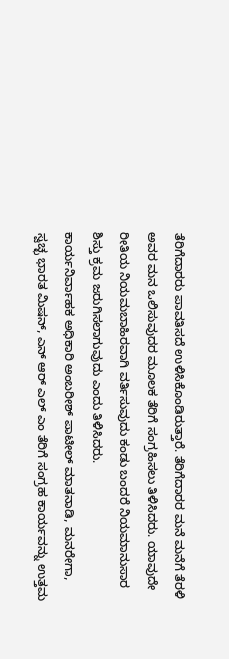ತೆರಿಗೆದಾರರು ಪಾವತಿಸದೆ ಉಳಿಸಿಕೊಂಡಿರುತ್ತಾರೆ. ತೆರಿಗೆದಾರರ ಮನೆ ಮನೆಗೆ ತೆರಳಿ ಅವರ ಮನ ಒಲಿಸುವುದರ ಮೂಲಕ ತೆರಿಗೆ ಸಂಗ್ರಹಿಸಲು ತಿಳಿಸಿದರು. ಯಾವುದೇ ರೀತಿಯ ನಿಯಮಬಾಹಿರವಾಗಿ ವರ್ತಿಸುವುದು ಕಂಡು ಬಂದರೆ ನಿಯಮಾನುಸಾರ ಶಿಸ್ತು ಕ್ರಮ ಜರುಗಿಸಲಾಗುವುದು ಎಂದು ತಿಳಿಸಿದರು.
ಕಾರ್ಯನಿರ್ವಾಹಕ ಅಧಿಕಾರಿ ಅಂಬರೀಶ್ ಪಾಟೀಲ್ ಮಾತನಾಡಿ, ಮನರೇಗಾ, ಸ್ವಚ್ಛ ಭಾರತ ಮಿಷನ್, ಎನ್ ಆರ್ ಎಲ್ ಎಂ ತೆರಿಗೆ ಸಂಗ್ರಹ ಕಾರ್ಯವನ್ನು ಉತ್ತಮ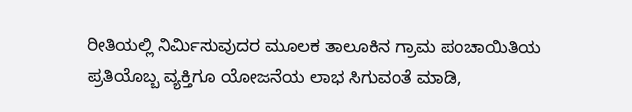ರೀತಿಯಲ್ಲಿ ನಿರ್ಮಿಸುವುದರ ಮೂಲಕ ತಾಲೂಕಿನ ಗ್ರಾಮ ಪಂಚಾಯಿತಿಯ ಪ್ರತಿಯೊಬ್ಬ ವ್ಯಕ್ತಿಗೂ ಯೋಜನೆಯ ಲಾಭ ಸಿಗುವಂತೆ ಮಾಡಿ,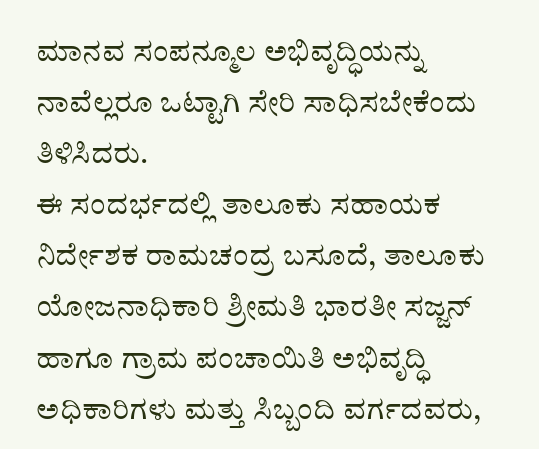ಮಾನವ ಸಂಪನ್ಮೂಲ ಅಭಿವೃದ್ಧಿಯನ್ನು ನಾವೆಲ್ಲರೂ ಒಟ್ಟಾಗಿ ಸೇರಿ ಸಾಧಿಸಬೇಕೆಂದು ತಿಳಿಸಿದರು.
ಈ ಸಂದರ್ಭದಲ್ಲಿ ತಾಲೂಕು ಸಹಾಯಕ ನಿರ್ದೇಶಕ ರಾಮಚಂದ್ರ ಬಸೂದೆ, ತಾಲೂಕು ಯೋಜನಾಧಿಕಾರಿ ಶ್ರೀಮತಿ ಭಾರತೀ ಸಜ್ಜನ್ ಹಾಗೂ ಗ್ರಾಮ ಪಂಚಾಯಿತಿ ಅಭಿವೃದ್ಧಿ ಅಧಿಕಾರಿಗಳು ಮತ್ತು ಸಿಬ್ಬಂದಿ ವರ್ಗದವರು,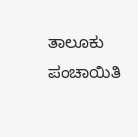ತಾಲೂಕು ಪಂಚಾಯಿತಿ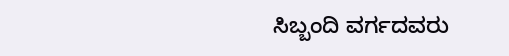ಸಿಬ್ಬಂದಿ ವರ್ಗದವರು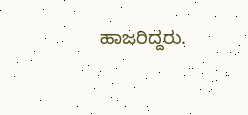ಹಾಜರಿದ್ದರು.